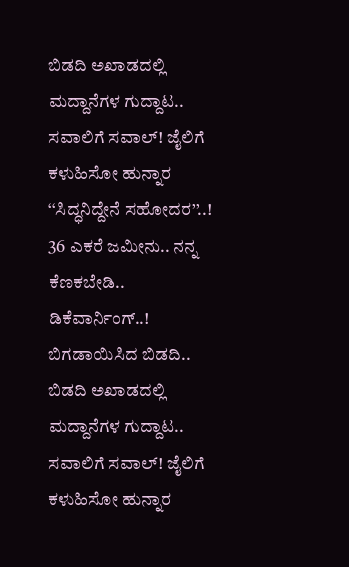ಬಿಡದಿ ಅಖಾಡದಲ್ಲಿ ಮದ್ದಾನೆಗಳ ಗುದ್ದಾಟ.. ಸವಾಲಿಗೆ ಸವಾಲ್! ಜೈಲಿಗೆ ಕಳುಹಿಸೋ ಹುನ್ನಾರ ‘‘ಸಿದ್ಧನಿದ್ದೇನೆ ಸಹೋದರ’’..! 36 ಎಕರೆ ಜಮೀನು.. ನನ್ನ ಕೆಣಕಬೇಡಿ.. ಡಿಕೆವಾರ್ನಿಂಗ್..! ಬಿಗಡಾಯಿಸಿದ ಬಿಡದಿ..
ಬಿಡದಿ ಅಖಾಡದಲ್ಲಿ ಮದ್ದಾನೆಗಳ ಗುದ್ದಾಟ.. ಸವಾಲಿಗೆ ಸವಾಲ್! ಜೈಲಿಗೆ ಕಳುಹಿಸೋ ಹುನ್ನಾರ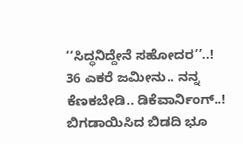‘‘ಸಿದ್ಧನಿದ್ದೇನೆ ಸಹೋದರ’’..! 36 ಎಕರೆ ಜಮೀನು.. ನನ್ನ ಕೆಣಕಬೇಡಿ.. ಡಿಕೆವಾರ್ನಿಂಗ್..! ಬಿಗಡಾಯಿಸಿದ ಬಿಡದಿ ಭೂ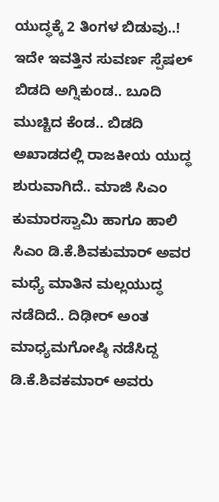ಯುದ್ಧಕ್ಕೆ 2 ತಿಂಗಳ ಬಿಡುವು..! ಇದೇ ಇವತ್ತಿನ ಸುವರ್ಣ ಸ್ಪೆಷಲ್ ಬಿಡದಿ ಅಗ್ನಿಕುಂಡ.. ಬೂದಿ ಮುಚ್ಚಿದ ಕೆಂಡ.. ಬಿಡದಿ ಅಖಾಡದಲ್ಲಿ ರಾಜಕೀಯ ಯುದ್ಧ ಶುರುವಾಗಿದೆ.. ಮಾಜಿ ಸಿಎಂ ಕುಮಾರಸ್ವಾಮಿ ಹಾಗೂ ಹಾಲಿ ಸಿಎಂ ಡಿ.ಕೆ.ಶಿವಕುಮಾರ್ ಅವರ ಮಧ್ಯೆ ಮಾತಿನ ಮಲ್ಲಯುದ್ಧ ನಡೆದಿದೆ.. ದಿಢೀರ್ ಅಂತ ಮಾಧ್ಯಮಗೋಷ್ಠಿ ನಡೆಸಿದ್ದ ಡಿ.ಕೆ.ಶಿವಕಮಾರ್ ಅವರು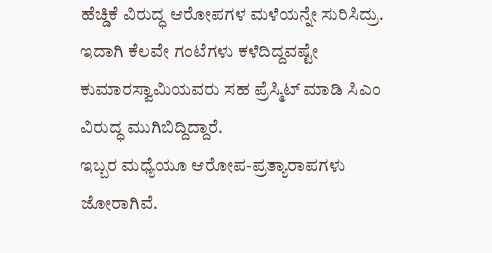ಹೆಚ್ಡಿಕೆ ವಿರುದ್ಧ ಆರೋಪಗಳ ಮಳೆಯನ್ನೇ ಸುರಿಸಿದ್ರು. ಇದಾಗಿ ಕೆಲವೇ ಗಂಟೆಗಳು ಕಳೆದಿದ್ದವಷ್ಟೇ ಕುಮಾರಸ್ವಾಮಿಯವರು ಸಹ ಪ್ರೆಸ್ಮಿಟ್ ಮಾಡಿ ಸಿಎಂ ವಿರುದ್ಧ ಮುಗಿಬಿದ್ದಿದ್ದಾರೆ.
ಇಬ್ಬರ ಮಧ್ಯೆಯೂ ಆರೋಪ-ಪ್ರತ್ಯಾರಾಪಗಳು ಜೋರಾಗಿವೆ.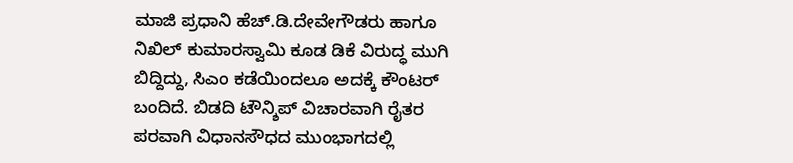ಮಾಜಿ ಪ್ರಧಾನಿ ಹೆಚ್.ಡಿ.ದೇವೇಗೌಡರು ಹಾಗೂ ನಿಖಿಲ್ ಕುಮಾರಸ್ವಾಮಿ ಕೂಡ ಡಿಕೆ ವಿರುದ್ಧ ಮುಗಿ ಬಿದ್ದಿದ್ದು, ಸಿಎಂ ಕಡೆಯಿಂದಲೂ ಅದಕ್ಕೆ ಕೌಂಟರ್ ಬಂದಿದೆ. ಬಿಡದಿ ಟೌನ್ಶಿಪ್ ವಿಚಾರವಾಗಿ ರೈತರ ಪರವಾಗಿ ವಿಧಾನಸೌಧದ ಮುಂಭಾಗದಲ್ಲಿ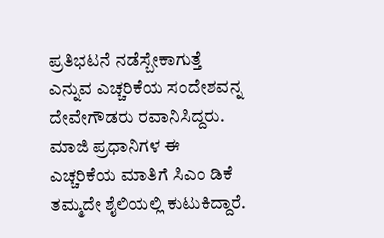ಪ್ರತಿಭಟನೆ ನಡೆಸ್ಬೇಕಾಗುತ್ತೆ ಎನ್ನುವ ಎಚ್ಚರಿಕೆಯ ಸಂದೇಶವನ್ನ ದೇವೇಗೌಡರು ರವಾನಿಸಿದ್ದರು. ಮಾಜಿ ಪ್ರಧಾನಿಗಳ ಈ ಎಚ್ಚರಿಕೆಯ ಮಾತಿಗೆ ಸಿಎಂ ಡಿಕೆ ತಮ್ಮದೇ ಶೈಲಿಯಲ್ಲಿ ಕುಟುಕಿದ್ದಾರೆ.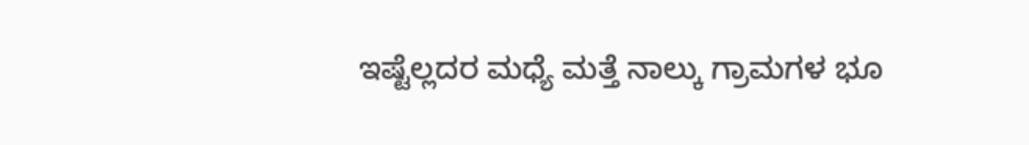ಇಷ್ಟೆಲ್ಲದರ ಮಧ್ಯೆ ಮತ್ತೆ ನಾಲ್ಕು ಗ್ರಾಮಗಳ ಭೂ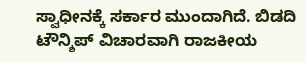ಸ್ವಾಧೀನಕ್ಕೆ ಸರ್ಕಾರ ಮುಂದಾಗಿದೆ. ಬಿಡದಿ ಟೌನ್ಶಿಪ್ ವಿಚಾರವಾಗಿ ರಾಜಕೀಯ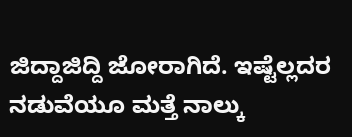ಜಿದ್ದಾಜಿದ್ದಿ ಜೋರಾಗಿದೆ. ಇಷ್ಟೆಲ್ಲದರ ನಡುವೆಯೂ ಮತ್ತೆ ನಾಲ್ಕು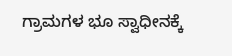ಗ್ರಾಮಗಳ ಭೂ ಸ್ವಾಧೀನಕ್ಕೆ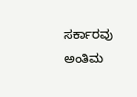ಸರ್ಕಾರವು ಅಂತಿಮ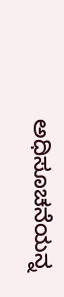ಅಧಿಸೂಚನೆಯನ್ನ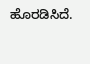ಹೊರಡಿಸಿದೆ.